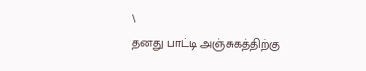\
தனது பாட்டி அஞ்சுகத்திற்கு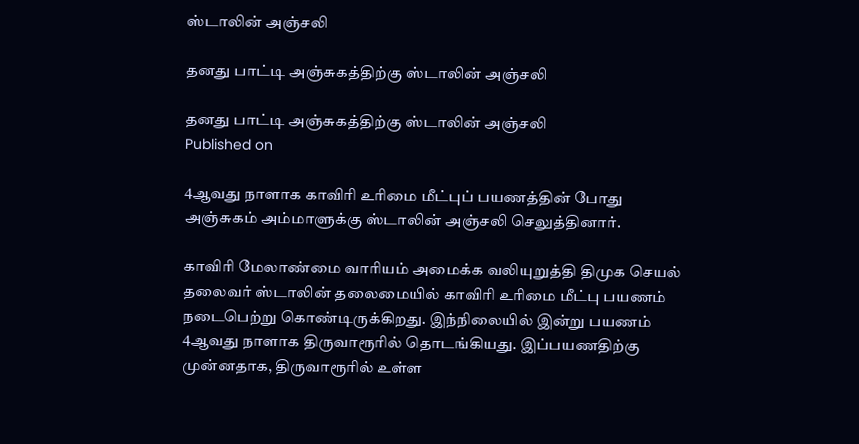ஸ்டாலின் அஞ்சலி

தனது பாட்டி அஞ்சுகத்திற்கு ஸ்டாலின் அஞ்சலி

தனது பாட்டி அஞ்சுகத்திற்கு ஸ்டாலின் அஞ்சலி
Published on

4ஆவது நாளாக காவிரி உரிமை மீட்புப் பயணத்தின் போது அஞ்சுகம் அம்மாளுக்கு ஸ்டாலின் அஞ்சலி செலுத்தினார்.

காவிரி மேலாண்மை வாரியம் அமைக்க வலியுறுத்தி திமுக செயல் தலைவர் ஸ்டாலின் தலைமையில் காவிரி உரிமை மீட்பு பயணம் நடைபெற்று கொண்டிருக்கிறது. இந்நிலையில் இன்று பயணம் 4ஆவது நாளாக திருவாரூரில் தொடங்கியது. இப்பயணதிற்கு முன்னதாக, திருவாரூரில் உள்ள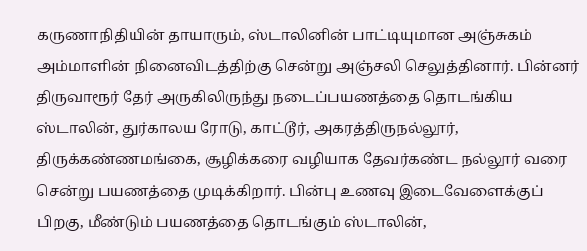கருணாநிதியின் தாயாரும், ஸ்டாலினின் பாட்டியுமான‌ அஞ்சுகம் அம்மாளின் நினை‌விடத்திற்கு சென்று அஞ்சலி செலுத்தினார். பின்னர் திருவாரூர் தேர் அருகிலிருந்து நடைப்பயணத்தை தொடங்கிய ஸ்டாலின், துர்காலய ரோடு, காட்டூர், அகரத்திருநல்லூர், திருக்கண்ணமங்கை, சூழிக்கரை வழியாக தேவர்கண்ட நல்‌லூர் வரை சென்று பயணத்தை முடிக்கிறார். பின்பு உணவு இடைவேளைக்குப் பிறகு, மீண்டும் பயணத்தை தொடங்கும் ஸ்டாலின்,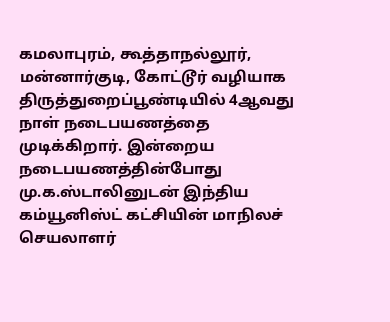கமலாபுரம், கூத்தாநல்லூர், மன்னார்குடி, கோ‌ட்டூர் வழியாக திருத்துறைப்பூண்டியில் 4ஆவது நாள் நடைபயணத்தை முடிக்கிறார். இன்றைய நடைபயணத்தின்போது மு.க.ஸ்டாலினுடன் இந்திய கம்யூனிஸ்ட் கட்சியின் மாநிலச் செயலாளர்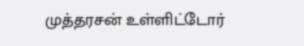முத்தரசன் உள்ளிட்டோர்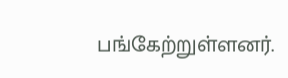பங்கேற்றுள்ளனர்.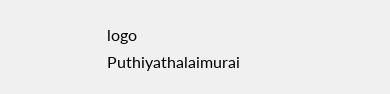logo
Puthiyathalaimurai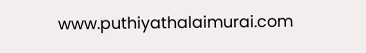www.puthiyathalaimurai.com